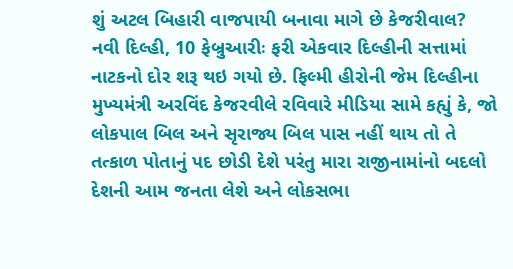શું અટલ બિહારી વાજપાયી બનાવા માગે છે કેજરીવાલ?
નવી દિલ્હી, 10 ફેબ્રુઆરીઃ ફરી એકવાર દિલ્હીની સત્તામાં નાટકનો દોર શરૂ થઇ ગયો છે. ફિલ્મી હીરોની જેમ દિલ્હીના મુખ્યમંત્રી અરવિંદ કેજરવીલે રવિવારે મીડિયા સામે કહ્યું કે, જો લોકપાલ બિલ અને સૃરાજ્ય બિલ પાસ નહીં થાય તો તે તત્કાળ પોતાનું પદ છોડી દેશે પરંતુ મારા રાજીનામાંનો બદલો દેશની આમ જનતા લેશે અને લોકસભા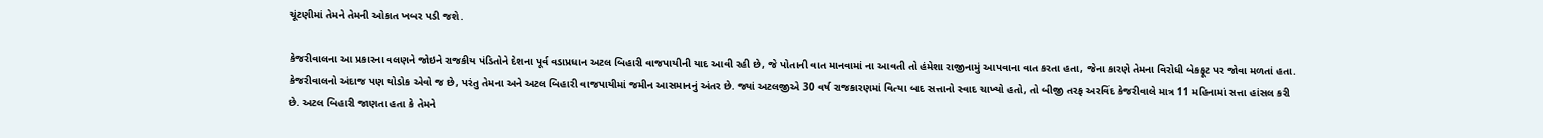ચૂંટણીમાં તેમને તેમની ઓકાત ખબર પડી જશે.

કેજરીવાલના આ પ્રકારના વલણને જોઇને રાજકીય પંડિતોને દેશના પૂર્વ વડાપ્રધાન અટલ બિહારી વાજપાયીની યાદ આવી રહી છે, જે પોતાની વાત માનવામાં ના આવતી તો હંમેશા રાજીનામું આપવાના વાત કરતા હતા, જેના કારણે તેમના વિરોધી બેકફૂટ પર જોવા મળતાં હતા.
કેજરીવાલનો અંદાજ પણ થોડોક એવો જ છે, પરંતુ તેમના અને અટલ બિહારી વાજપાયીમાં જમીન આસમાનનું અંતર છે. જ્યાં અટલજીએ 30 વર્ષ રાજકારણમાં વિત્યા બાદ સત્તાનો સ્વાદ ચાખ્યો હતો, તો બીજી તરફ અરવિંદ કેજરીવાલે માત્ર 11 મહિનામાં સત્તા હાંસલ કરી છે. અટલ બિહારી જાણતા હતા કે તેમને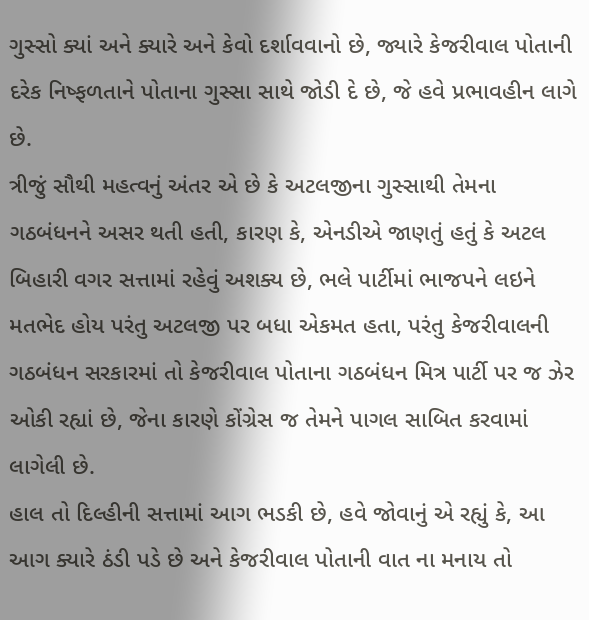ગુસ્સો ક્યાં અને ક્યારે અને કેવો દર્શાવવાનો છે, જ્યારે કેજરીવાલ પોતાની દરેક નિષ્ફળતાને પોતાના ગુસ્સા સાથે જોડી દે છે, જે હવે પ્રભાવહીન લાગે છે.
ત્રીજું સૌથી મહત્વનું અંતર એ છે કે અટલજીના ગુસ્સાથી તેમના ગઠબંધનને અસર થતી હતી, કારણ કે, એનડીએ જાણતું હતું કે અટલ બિહારી વગર સત્તામાં રહેવું અશક્ય છે, ભલે પાર્ટીમાં ભાજપને લઇને મતભેદ હોય પરંતુ અટલજી પર બધા એકમત હતા, પરંતુ કેજરીવાલની ગઠબંધન સરકારમાં તો કેજરીવાલ પોતાના ગઠબંધન મિત્ર પાર્ટી પર જ ઝેર ઓકી રહ્યાં છે, જેના કારણે કોંગ્રેસ જ તેમને પાગલ સાબિત કરવામાં લાગેલી છે.
હાલ તો દિલ્હીની સત્તામાં આગ ભડકી છે, હવે જોવાનું એ રહ્યું કે, આ આગ ક્યારે ઠંડી પડે છે અને કેજરીવાલ પોતાની વાત ના મનાય તો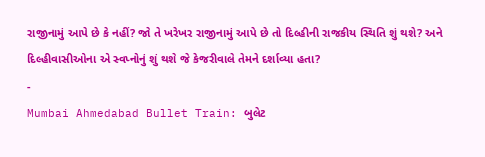રાજીનામું આપે છે કે નહીં? જો તે ખરેખર રાજીનામું આપે છે તો દિલ્હીની રાજકીય સ્થિતિ શું થશે? અને દિલ્હીવાસીઓના એ સ્વપ્નોનું શું થશે જે કેજરીવાલે તેમને દર્શાવ્યા હતા?
-
Mumbai Ahmedabad Bullet Train: બુલેટ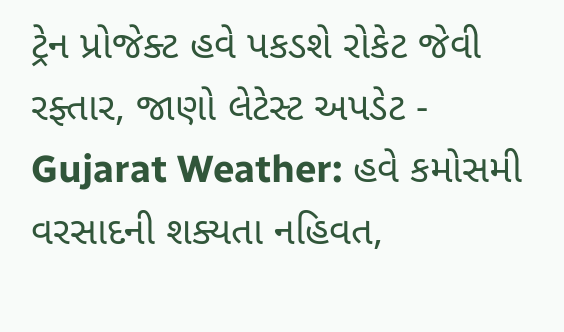ટ્રેન પ્રોજેક્ટ હવે પકડશે રોકેટ જેવી રફ્તાર, જાણો લેટેસ્ટ અપડેટ -
Gujarat Weather: હવે કમોસમી વરસાદની શક્યતા નહિવત,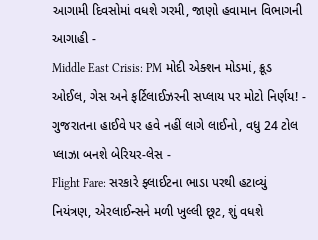આગામી દિવસોમાં વધશે ગરમી, જાણો હવામાન વિભાગની આગાહી -
Middle East Crisis: PM મોદી એક્શન મોડમાં, ક્રૂડ ઓઈલ, ગેસ અને ફર્ટિલાઈઝરની સપ્લાય પર મોટો નિર્ણય! -
ગુજરાતના હાઈવે પર હવે નહીં લાગે લાઈનો, વધુ 24 ટોલ પ્લાઝા બનશે બેરિયર-લેસ -
Flight Fare: સરકારે ફ્લાઈટના ભાડા પરથી હટાવ્યું નિયંત્રણ, એરલાઈન્સને મળી ખુલ્લી છૂટ, શું વધશે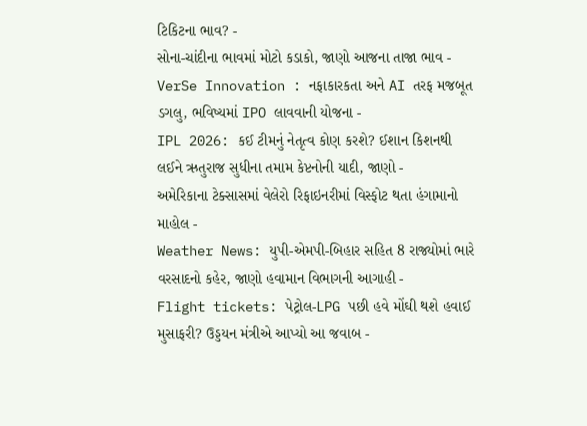ટિકિટના ભાવ? -
સોના-ચાંદીના ભાવમાં મોટો કડાકો, જાણો આજના તાજા ભાવ -
VerSe Innovation : નફાકારકતા અને AI તરફ મજબૂત ડગલુ, ભવિષ્યમાં IPO લાવવાની યોજના -
IPL 2026: કઈ ટીમનું નેતૃત્વ કોણ કરશે? ઈશાન કિશનથી લઈને ઋતુરાજ સુધીના તમામ કેપ્ટનોની યાદી, જાણો -
અમેરિકાના ટેક્સાસમાં વેલેરો રિફાઇનરીમાં વિસ્ફોટ થતા હંગામાનો માહોલ -
Weather News: યુપી-એમપી-બિહાર સહિત 8 રાજ્યોમાં ભારે વરસાદનો કહેર, જાણો હવામાન વિભાગની આગાહી -
Flight tickets: પેટ્રોલ-LPG પછી હવે મોંઘી થશે હવાઈ મુસાફરી? ઉડ્ડયન મંત્રીએ આપ્યો આ જવાબ -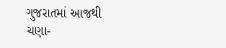ગુજરાતમાં આજથી ચણા-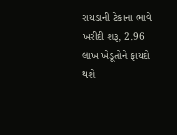રાયડાની ટેકાના ભાવે ખરીદી શરૂ, 2.96 લાખ ખેડૂતોને ફાયદો થશે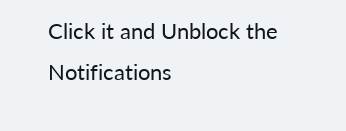Click it and Unblock the Notifications